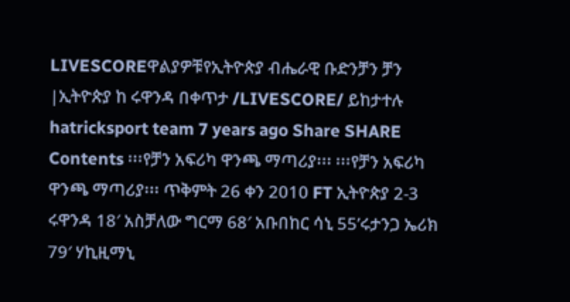LIVESCOREዋልያዎቹየኢትዮጵያ ብሔራዊ ቡድንቻን ቻን |ኢትዮጵያ ከ ሩዋንዳ በቀጥታ /LIVESCORE/ ይከታተሉ hatricksport team 7 years ago Share SHARE Contents ፡፡፡የቻን አፍሪካ ዋንጫ ማጣሪያ፡፡፡ ፡፡፡የቻን አፍሪካ ዋንጫ ማጣሪያ፡፡፡ ጥቅምት 26 ቀን 2010 FT ኢትዮጵያ 2-3 ሩዋንዳ 18′ አስቻለው ግርማ 68′ አቡበከር ሳኒ 55’ሩታንጋ ኤሪክ 79′ ሃኪዚማኒ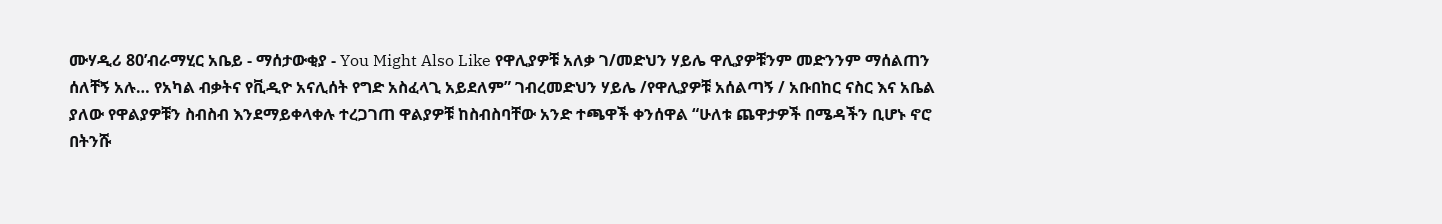ሙሃዲሪ 80’ብራማሂር አቤይ - ማሰታውቂያ - You Might Also Like የዋሊያዎቹ አለቃ ገ/መድህን ሃይሌ ዋሊያዎቹንም መድንንም ማሰልጠን ሰለቸኝ አሉ… የአካል ብቃትና የቪዲዮ አናሊሰት የግድ አስፈላጊ አይደለም” ገብረመድህን ሃይሌ /የዋሊያዎቹ አሰልጣኝ / አቡበከር ናስር እና አቤል ያለው የዋልያዎቹን ስብስብ እንደማይቀላቀሉ ተረጋገጠ ዋልያዎቹ ከስብስባቸው አንድ ተጫዋች ቀንሰዋል “ሁለቱ ጨዋታዎች በሜዳችን ቢሆኑ ኖሮ በትንሹ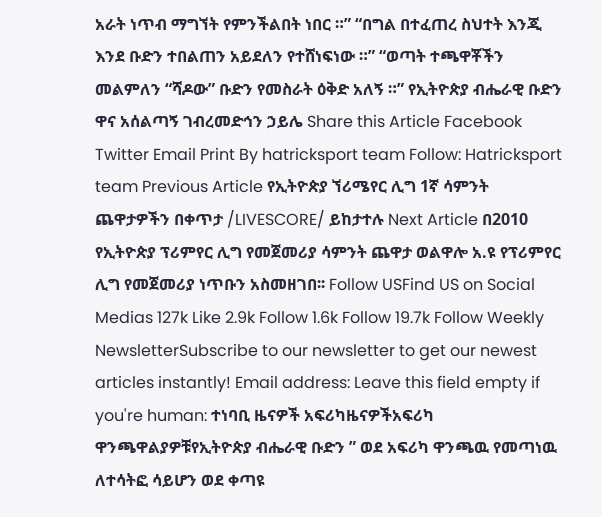አራት ነጥብ ማግኘት የምንችልበት ነበር ።” “በግል በተፈጠረ ስህተት እንጂ እንደ ቡድን ተበልጠን አይደለን የተሸነፍነው ።” “ወጣት ተጫዋቾችን መልምለን “ሻዶው” ቡድን የመስራት ዕቅድ አለኝ ።” የኢትዮጵያ ብሔራዊ ቡድን ዋና አሰልጣኝ ገብረመድኅን ኃይሌ Share this Article Facebook Twitter Email Print By hatricksport team Follow: Hatricksport team Previous Article የኢትዮጵያ ኘሪሜየር ሊግ 1ኛ ሳምንት ጨዋታዎችን በቀጥታ /LIVESCORE/ ይከታተሉ Next Article በ2010 የኢትዮጵያ ፕሪምየር ሊግ የመጀመሪያ ሳምንት ጨዋታ ወልዋሎ አ.ዩ የፕሪምየር ሊግ የመጀመሪያ ነጥቡን አስመዘገበ፡፡ Follow USFind US on Social Medias 127k Like 2.9k Follow 1.6k Follow 19.7k Follow Weekly NewsletterSubscribe to our newsletter to get our newest articles instantly! Email address: Leave this field empty if you're human: ተነባቢ ዜናዎች አፍሪካዜናዎችአፍሪካ ዋንጫዋልያዎቹየኢትዮጵያ ብሔራዊ ቡድን ” ወደ አፍሪካ ዋንጫዉ የመጣነዉ ለተሳትፎ ሳይሆን ወደ ቀጣዩ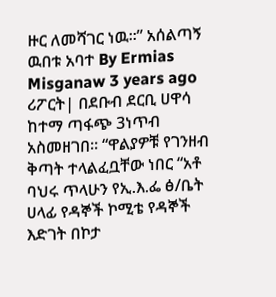ዙር ለመሻገር ነዉ።” አሰልጣኝ ዉበቱ አባተ By Ermias Misganaw 3 years ago ሪፖርት| በደቡብ ደርቢ ሀዋሳ ከተማ ጣፋጭ 3ነጥብ አስመዘገበ። “ዋልያዎቹ የገንዘብ ቅጣት ተላልፈቧቸው ነበር “አቶ ባህሩ ጥላሁን የኢ.እ.ፌ ፅ/ቤት ሀላፊ የዳኞች ኮሚቴ የዳኞች እድገት በኮታ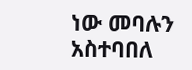ነው መባሉን አስተባበለ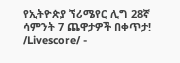የኢትዮጵያ ኘሪሜየር ሊግ 28ኛ ሳምንት 7 ጨዋታዎች በቀጥታ! /Livescore/ -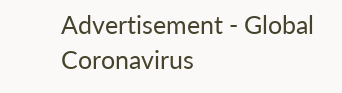Advertisement - Global Coronavirus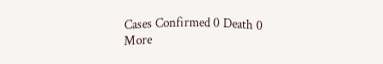Cases Confirmed 0 Death 0 More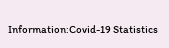Information:Covid-19 Statistics